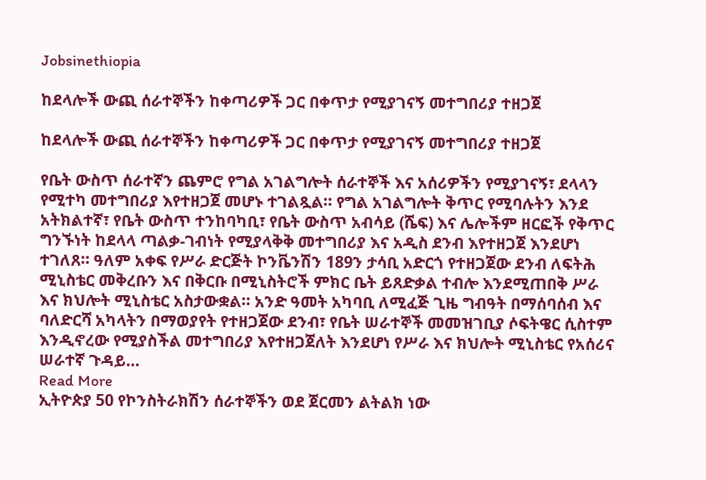Jobsinethiopia

ከደላሎች ውጪ ሰራተኞችን ከቀጣሪዎች ጋር በቀጥታ የሚያገናኝ መተግበሪያ ተዘጋጀ

ከደላሎች ውጪ ሰራተኞችን ከቀጣሪዎች ጋር በቀጥታ የሚያገናኝ መተግበሪያ ተዘጋጀ

የቤት ውስጥ ሰራተኛን ጨምሮ የግል አገልግሎት ሰራተኞች እና አሰሪዎችን የሚያገናኝ፣ ደላላን የሚተካ መተግበሪያ እየተዘጋጀ መሆኑ ተገልጿል። የግል አገልግሎት ቅጥር የሚባሉትን እንደ አትክልተኛ፣ የቤት ውስጥ ተንከባካቢ፣ የቤት ውስጥ አብሳይ (ሼፍ) እና ሌሎችም ዘርፎች የቅጥር ግንኙነት ከደላላ ጣልቃ-ገብነት የሚያላቅቅ መተግበሪያ እና አዲስ ደንብ እየተዘጋጀ እንደሆነ ተገለጸ። ዓለም አቀፍ የሥራ ድርጅት ኮንቬንሽን 189ን ታሳቢ አድርጎ የተዘጋጀው ደንብ ለፍትሕ ሚኒስቴር መቅረቡን እና በቅርቡ በሚኒስትሮች ምክር ቤት ይጸድቃል ተብሎ እንደሚጠበቅ ሥራ እና ክህሎት ሚኒስቴር አስታውቋል። አንድ ዓመት አካባቢ ለሚፈጅ ጊዜ ግብዓት በማሰባሰብ እና ባለድርሻ አካላትን በማወያየት የተዘጋጀው ደንብ፣ የቤት ሠራተኞች መመዝገቢያ ሶፍትዌር ሲስተም እንዲኖረው የሚያስችል መተግበሪያ እየተዘጋጀለት እንደሆነ የሥራ እና ክህሎት ሚኒስቴር የአሰሪና ሠራተኛ ጉዳይ…
Read More
ኢትዮጵያ 50 የኮንስትራክሽን ሰራተኞችን ወደ ጀርመን ልትልክ ነው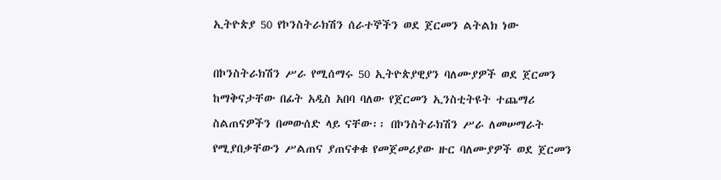ኢትዮጵያ 50 የኮንስትራክሽን ሰራተኞችን ወደ ጀርመን ልትልክ ነው

በኮንስትራክሽን ሥራ የሚሰማሩ 50 ኢትዮጵያዊያን ባለሙያዎች ወደ ጀርመን ከማቅናታቸው በፊት አዲስ አበባ ባለው የጀርመን ኢንስቲትዩት ተጨማሪ ስልጠናዎችን በመውሰድ ላይ ናቸው፡፡ በኮንስትራክሽን ሥራ ለመሠማራት የሚያበቃቸውን ሥልጠና ያጠናቀቁ የመጀመሪያው ዙር ባለሙያዎች ወደ ጀርመን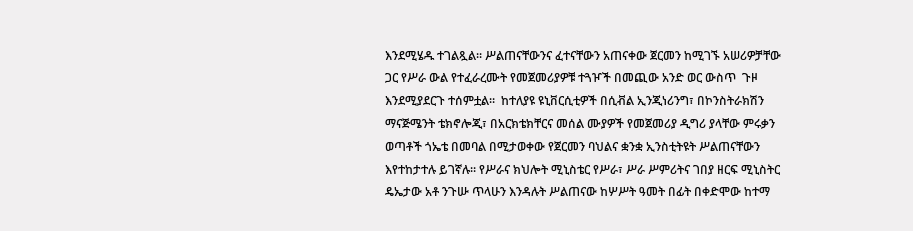እንደሚሄዱ ተገልጿል፡፡ ሥልጠናቸውንና ፈተናቸውን አጠናቀው ጀርመን ከሚገኙ አሠሪዎቻቸው ጋር የሥራ ውል የተፈራረሙት የመጀመሪያዎቹ ተጓዦች በመጪው አንድ ወር ውስጥ  ጉዞ እንደሚያደርጉ ተሰምቷል።  ከተለያዩ ዩኒቨርሲቲዎች በሲቭል ኢንጂነሪንግ፣ በኮንስትራክሽን ማናጅሜንት ቴክኖሎጂ፣ በአርክቴክቸርና መሰል ሙያዎች የመጀመሪያ ዲግሪ ያላቸው ምሩቃን ወጣቶች ጎኤቴ በመባል በሚታወቀው የጀርመን ባህልና ቋንቋ ኢንስቲትዩት ሥልጠናቸውን እየተከታተሉ ይገኛሉ። የሥራና ክህሎት ሚኒስቴር የሥራ፣ ሥራ ሥምሪትና ገበያ ዘርፍ ሚኒስትር ዴኤታው አቶ ንጉሡ ጥላሁን እንዳሉት ሥልጠናው ከሦሥት ዓመት በፊት በቀድሞው ከተማ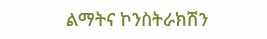ልማትና ኮንስትራክሽን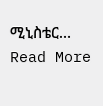ሚኒስቴር…
Read More